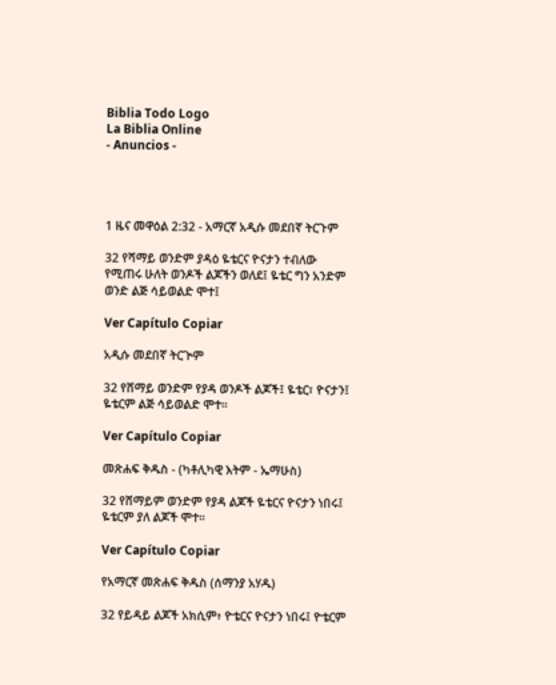Biblia Todo Logo
La Biblia Online
- Anuncios -




1 ዜና መዋዕል 2:32 - አማርኛ አዲሱ መደበኛ ትርጉም

32 የሻማይ ወንድም ያዳዕ ዬቴርና ዮናታን ተብለው የሚጠሩ ሁለት ወንዶች ልጆችን ወለደ፤ ዬቴር ግን አንድም ወንድ ልጅ ሳይወልድ ሞተ፤

Ver Capítulo Copiar

አዲሱ መደበኛ ትርጒም

32 የሸማይ ወንድም የያዳ ወንዶች ልጆች፤ ዬቴር፣ ዮናታን፤ ዬቴርም ልጅ ሳይወልድ ሞተ።

Ver Capítulo Copiar

መጽሐፍ ቅዱስ - (ካቶሊካዊ እትም - ኤማሁስ)

32 የሸማይም ወንድም የያዳ ልጆች ዬቴርና ዮናታን ነበሩ፤ ዬቴርም ያለ ልጆች ሞተ።

Ver Capítulo Copiar

የአማርኛ መጽሐፍ ቅዱስ (ሰማንያ አሃዱ)

32 የይዳይ ልጆች አክሲም፥ ዮቴርና ዮናታን ነበሩ፤ ዮቴርም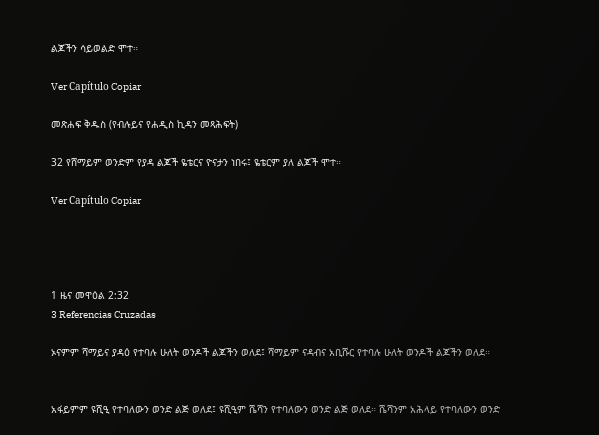ልጆችን ሳይወልድ ሞተ።

Ver Capítulo Copiar

መጽሐፍ ቅዱስ (የብሉይና የሐዲስ ኪዳን መጻሕፍት)

32 የሸማይም ወንድም የያዳ ልጆች ዬቴርና ዮናታን ነበሩ፤ ዬቴርም ያለ ልጆች ሞተ።

Ver Capítulo Copiar




1 ዜና መዋዕል 2:32
3 Referencias Cruzadas

ኦናምም ሻማይና ያዳዕ የተባሉ ሁለት ወንዶች ልጆችን ወለደ፤ ሻማይም ናዳብና አቢሹር የተባሉ ሁለት ወንዶች ልጆችን ወለደ።


አፋይምም ዩሺዒ የተባለውን ወንድ ልጅ ወለደ፤ ዩሺዒም ሼሻን የተባለውን ወንድ ልጅ ወለደ። ሼሻንም አሕላይ የተባለውን ወንድ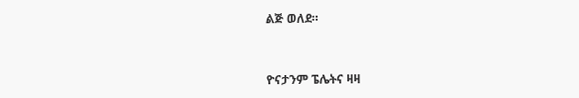ልጅ ወለደ።


ዮናታንም ፔሌትና ዛዛ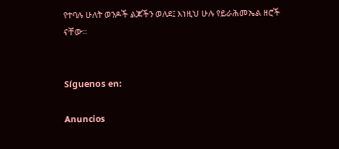የተባሉ ሁለት ወንዶች ልጆችን ወለደ፤ እነዚህ ሁሉ የይራሕመኤል ዘሮች ናቸው።


Síguenos en:

Anuncios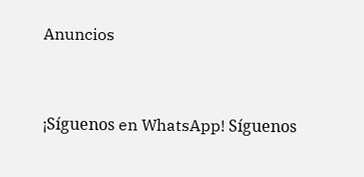Anuncios


¡Síguenos en WhatsApp! Síguenos